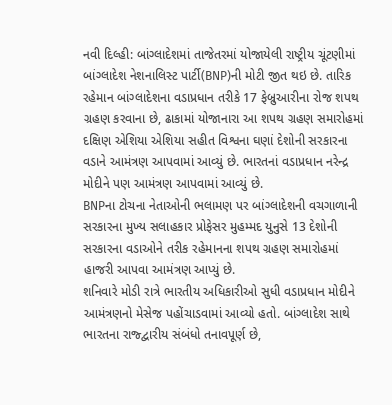નવી દિલ્હી: બાંગ્લાદેશમાં તાજેતરમાં યોજાયેલી રાષ્ટ્રીય ચૂંટણીમાં બાંગ્લાદેશ નેશનાલિસ્ટ પાર્ટી(BNP)ની મોટી જીત થઇ છે. તારિક રહેમાન બાંગ્લાદેશના વડાપ્રધાન તરીકે 17 ફેબ્રુઆરીના રોજ શપથ ગ્રહણ કરવાના છે, ઢાકામાં યોજાનારા આ શપથ ગ્રહણ સમારોહમાં દક્ષિણ એશિયા એશિયા સહીત વિશ્વના ઘણાં દેશોની સરકારના વડાને આમંત્રણ આપવામાં આવ્યું છે. ભારતનાં વડાપ્રધાન નરેન્દ્ર મોદીને પણ આમંત્રણ આપવામાં આવ્યું છે.
BNPના ટોચના નેતાઓની ભલામણ પર બાંગ્લાદેશની વચગાળાની સરકારના મુખ્ય સલાહકાર પ્રોફેસર મુહમ્મદ યુનુસે 13 દેશોની સરકારના વડાઓને તરીક રહેમાનના શપથ ગ્રહણ સમારોહમાં હાજરી આપવા આમંત્રણ આપ્યું છે.
શનિવારે મોડી રાત્રે ભારતીય અધિકારીઓ સુધી વડાપ્રધાન મોદીને આમંત્રણનો મેસેજ પહોંચાડવામાં આવ્યો હતો. બાંગ્લાદેશ સાથે ભારતના રાજ્દ્વારીય સંબંધો તનાવપૂર્ણ છે,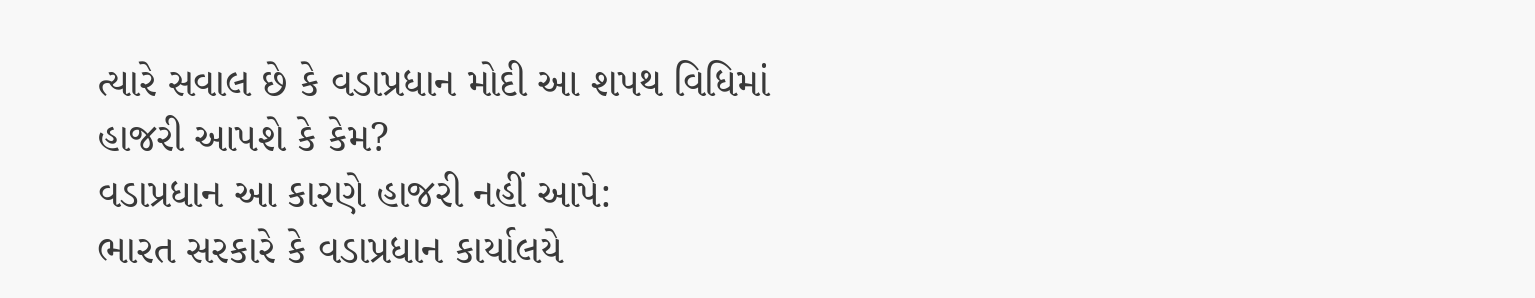ત્યારે સવાલ છે કે વડાપ્રધાન મોદી આ શપથ વિધિમાં હાજરી આપશે કે કેમ?
વડાપ્રધાન આ કારણે હાજરી નહીં આપે:
ભારત સરકારે કે વડાપ્રધાન કાર્યાલયે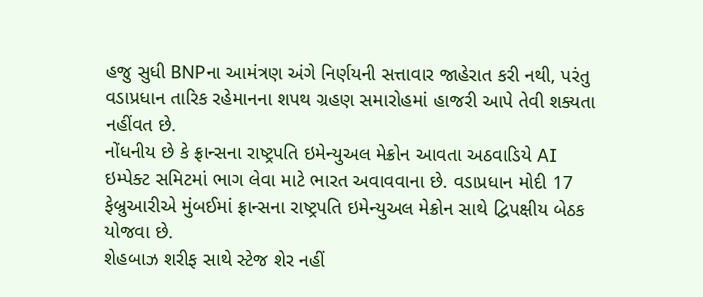હજુ સુધી BNPના આમંત્રણ અંગે નિર્ણયની સત્તાવાર જાહેરાત કરી નથી, પરંતુ વડાપ્રધાન તારિક રહેમાનના શપથ ગ્રહણ સમારોહમાં હાજરી આપે તેવી શક્યતા નહીંવત છે.
નોંધનીય છે કે ફ્રાન્સના રાષ્ટ્રપતિ ઇમેન્યુઅલ મેક્રોન આવતા અઠવાડિયે AI ઇમ્પેક્ટ સમિટમાં ભાગ લેવા માટે ભારત અવાવવાના છે. વડાપ્રધાન મોદી 17 ફેબ્રુઆરીએ મુંબઈમાં ફ્રાન્સના રાષ્ટ્રપતિ ઇમેન્યુઅલ મેક્રોન સાથે દ્વિપક્ષીય બેઠક યોજવા છે.
શેહબાઝ શરીફ સાથે સ્ટેજ શેર નહીં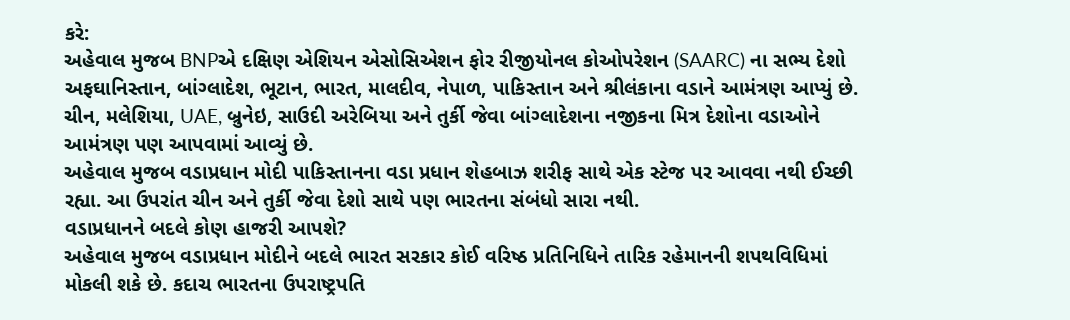કરે:
અહેવાલ મુજબ BNPએ દક્ષિણ એશિયન એસોસિએશન ફોર રીજીયોનલ કોઓપરેશન (SAARC) ના સભ્ય દેશો અફઘાનિસ્તાન, બાંગ્લાદેશ, ભૂટાન, ભારત, માલદીવ, નેપાળ, પાકિસ્તાન અને શ્રીલંકાના વડાને આમંત્રણ આપ્યું છે. ચીન, મલેશિયા, UAE, બ્રુનેઇ, સાઉદી અરેબિયા અને તુર્કી જેવા બાંગ્લાદેશના નજીકના મિત્ર દેશોના વડાઓને આમંત્રણ પણ આપવામાં આવ્યું છે.
અહેવાલ મુજબ વડાપ્રધાન મોદી પાકિસ્તાનના વડા પ્રધાન શેહબાઝ શરીફ સાથે એક સ્ટેજ પર આવવા નથી ઈચ્છી રહ્યા. આ ઉપરાંત ચીન અને તુર્કી જેવા દેશો સાથે પણ ભારતના સંબંધો સારા નથી.
વડાપ્રધાનને બદલે કોણ હાજરી આપશે?
અહેવાલ મુજબ વડાપ્રધાન મોદીને બદલે ભારત સરકાર કોઈ વરિષ્ઠ પ્રતિનિધિને તારિક રહેમાનની શપથવિધિમાં મોકલી શકે છે. કદાચ ભારતના ઉપરાષ્ટ્રપતિ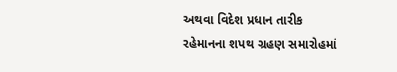અથવા વિદેશ પ્રધાન તારીક રહેમાનના શપથ ગ્રહણ સમારોહમાં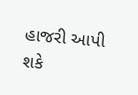હાજરી આપી શકે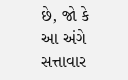છે, જો કે આ અંગે સત્તાવાર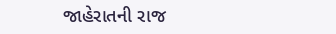જાહેરાતની રાજ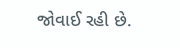જોવાઈ રહી છે.